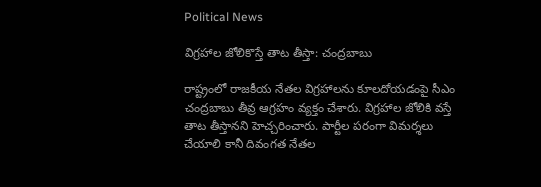Political News

విగ్రహాల జోలికొస్తే తాట తీస్తా: చంద్రబాబు

రాష్ట్రంలో రాజకీయ నేతల విగ్రహాలను కూలదోయడంపై సీఎం చంద్రబాబు తీవ్ర ఆగ్రహం వ్యక్తం చేశారు. విగ్రహాల జోలికి వస్తే తాట తీస్తానని హెచ్చరించారు. పార్టీల పరంగా విమర్శలు చేయాలి కానీ దివంగత నేతల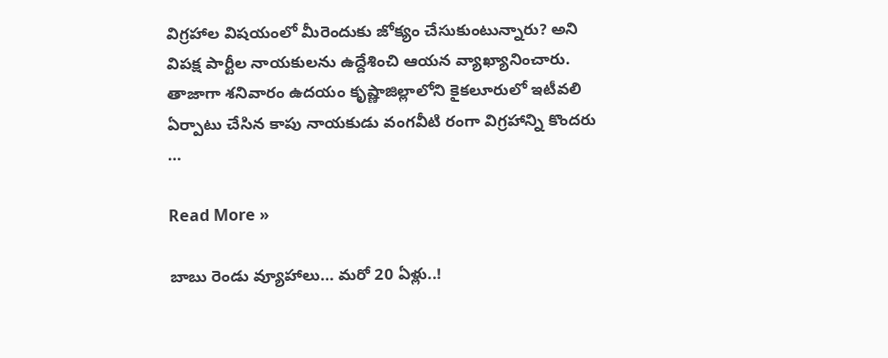విగ్రహాల విషయంలో మీరెందుకు జోక్యం చేసుకుంటున్నారు? అని విపక్ష పార్టీల నాయకులను ఉద్దేశించి ఆయన వ్యాఖ్యానించారు. తాజాగా శనివారం ఉదయం కృష్ణాజిల్లాలోని కైకలూరులో ఇటీవలి ఏర్పాటు చేసిన కాపు నాయకుడు వంగవీటి రంగా విగ్రహాన్ని కొందరు …

Read More »

బాబు రెండు వ్యూహాలు… మ‌రో 20 ఏళ్లు..!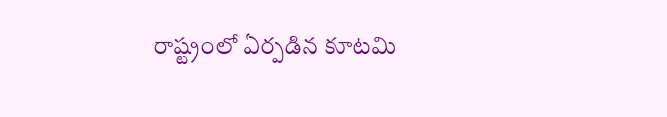రాష్ట్రంలో ఏర్ప‌డిన కూట‌మి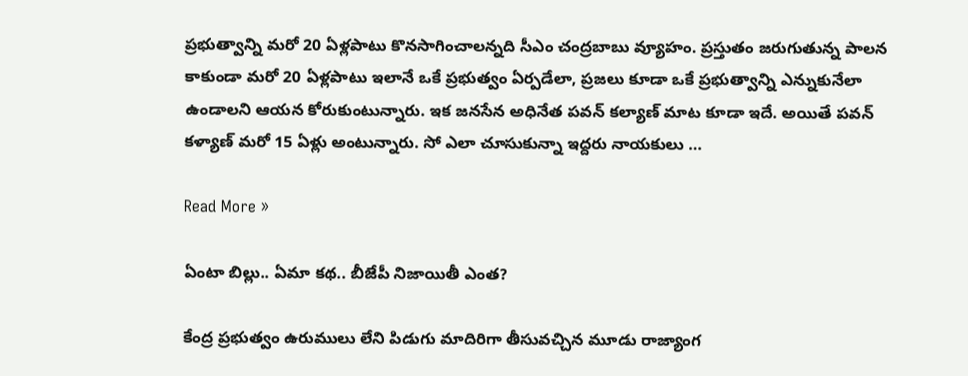ప్ర‌భుత్వాన్ని మ‌రో 20 ఏళ్ల‌పాటు కొన‌సాగించాల‌న్న‌ది సీఎం చంద్ర‌బాబు వ్యూహం. ప్ర‌స్తుతం జ‌రుగుతున్న పాల‌న కాకుండా మ‌రో 20 ఏళ్ల‌పాటు ఇలానే ఒకే ప్ర‌భుత్వం ఏర్ప‌డేలా, ప్ర‌జ‌లు కూడా ఒకే ప్ర‌భుత్వాన్ని ఎన్నుకునేలా ఉండాల‌ని ఆయ‌న కోరుకుంటున్నారు. ఇక జ‌న‌సేన అధినేత ప‌వ‌న్ క‌ల్యాణ్ మాట కూడా ఇదే. అయితే ప‌వ‌న్ క‌ళ్యాణ్ మ‌రో 15 ఏళ్లు అంటున్నారు. సో ఎలా చూసుకున్నా ఇద్ద‌రు నాయ‌కులు …

Read More »

ఏంటా బిల్లు.. ఏమా కథ.. బీజేపీ నిజాయితీ ఎంత?

కేంద్ర ప్రభుత్వం ఉరుములు లేని పిడుగు మాదిరిగా తీసువచ్చిన మూడు రాజ్యాంగ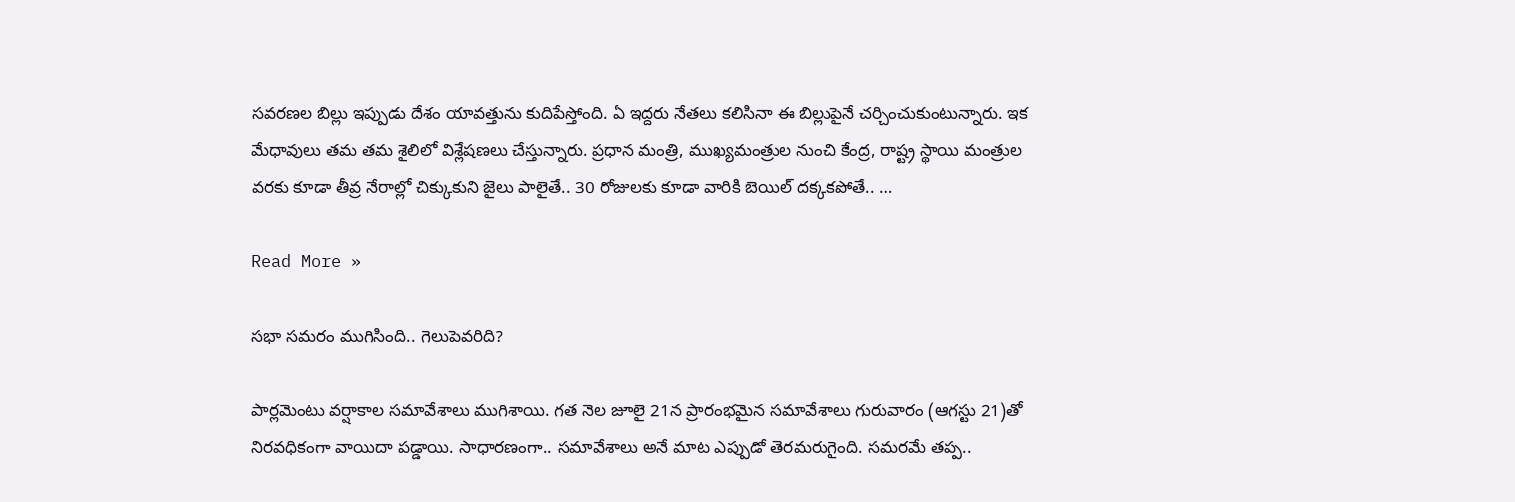సవరణల బిల్లు ఇప్పుడు దేశం యావత్తును కుదిపేస్తోంది. ఏ ఇద్దరు నేతలు కలిసినా ఈ బిల్లుపైనే చర్చించుకుంటున్నారు. ఇక మేధావులు తమ తమ శైలిలో విశ్లేషణలు చేస్తున్నారు. ప్రధాన మంత్రి, ముఖ్యమంత్రుల నుంచి కేంద్ర, రాష్ట్ర స్థాయి మంత్రుల వరకు కూడా తీవ్ర నేరాల్లో చిక్కుకుని జైలు పాలైతే.. 30 రోజులకు కూడా వారికి బెయిల్ దక్కకపోతే.. …

Read More »

సభా సమరం ముగిసింది.. గెలుపెవరిది?

పార్లమెంటు వర్షాకాల సమావేశాలు ముగిశాయి. గత నెల జూలై 21న ప్రారంభమైన సమావేశాలు గురువారం (ఆగస్టు 21)తో నిరవధికంగా వాయిదా పడ్డాయి. సాధారణంగా.. సమావేశాలు అనే మాట ఎప్పుడో తెరమరుగైంది. సమరమే తప్ప..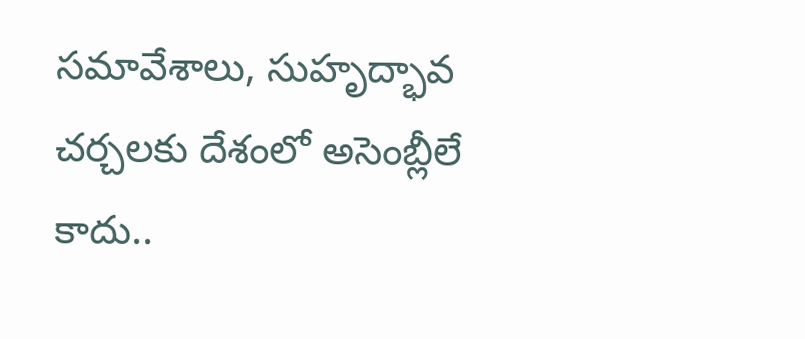సమావేశాలు, సుహృద్భావ చర్చలకు దేశంలో అసెంబ్లీలే కాదు..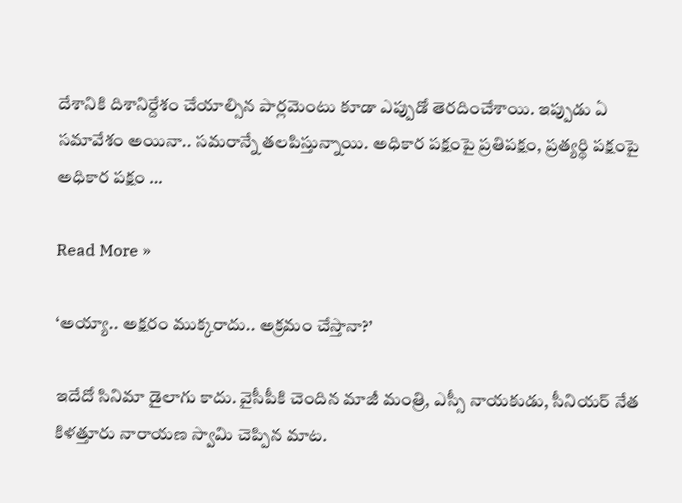దేశానికి దిశానిర్దేశం చేయాల్సిన పార్లమెంటు కూడా ఎప్పుడో తెరదించేశాయి. ఇప్పుడు ఏ సమావేశం అయినా.. సమరాన్నే తలపిస్తున్నాయి. అధికార పక్షంపై ప్రతిపక్షం, ప్రత్యర్థి పక్షంపై అధికార పక్షం …

Read More »

‘అయ్యా.. అక్షరం ముక్కరాదు.. అక్రమం చేస్తానా?’

ఇదేదో సినిమా డైలాగు కాదు. వైసీపీకి చెందిన మాజీ మంత్రి, ఎస్సీ నాయకుడు, సీనియర్ నేత కిళత్తూరు నారాయణ స్వామి చెప్పిన మాట.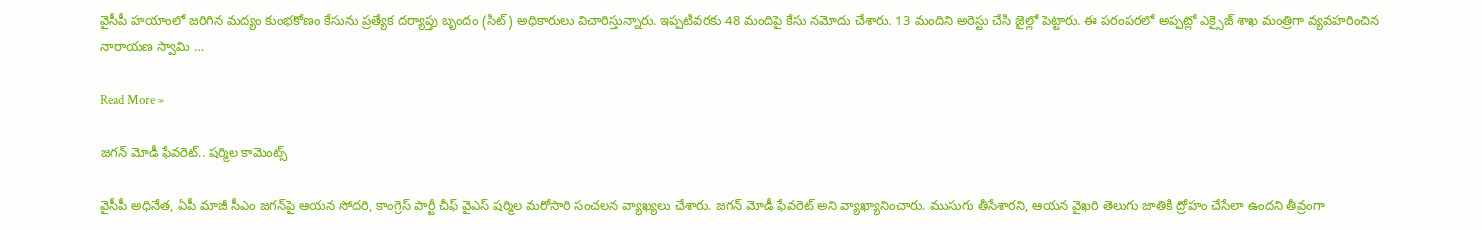వైసీపీ హయాంలో జరిగిన మద్యం కుంభకోణం కేసును ప్రత్యేక దర్యాప్తు బృందం (సిట్) అధికారులు విచారిస్తున్నారు. ఇప్పటివరకు 48 మందిపై కేసు నమోదు చేశారు. 13 మందిని అరెస్టు చేసి జైల్లో పెట్టారు. ఈ పరంపరలో అప్పట్లో ఎక్సైజ్ శాఖ మంత్రిగా వ్యవహరించిన నారాయణ స్వామి …

Read More »

జగన్ మోడీ ఫేవరెట్.. షర్మిల కామెంట్స్

వైసీపీ అధినేత, ఏపీ మాజీ సీఎం జగన్‌పై ఆయన సోదరి, కాంగ్రెస్ పార్టీ చీఫ్ వైఎస్ షర్మిల మరోసారి సంచలన వ్యాఖ్యలు చేశారు. జగన్ మోడీ ఫేవరెట్ అని వ్యాఖ్యానించారు. ముసుగు తీసేశారని, ఆయన వైఖరి తెలుగు జాతికి ద్రోహం చేసేలా ఉందని తీవ్రంగా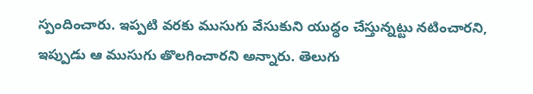స్పందించారు. ఇప్పటి వరకు ముసుగు వేసుకుని యుద్ధం చేస్తున్నట్టు నటించారని, ఇప్పుడు ఆ ముసుగు తొలగించారని అన్నారు. తెలుగు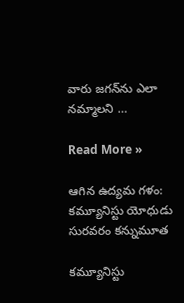వారు జగన్‌ను ఎలా నమ్మాల‌ని …

Read More »

ఆగిన ఉద్య‌మ గ‌ళం: క‌మ్యూనిస్టు యోధుడు సుర‌వ‌రం క‌న్నుమూత‌

క‌మ్యూనిస్టు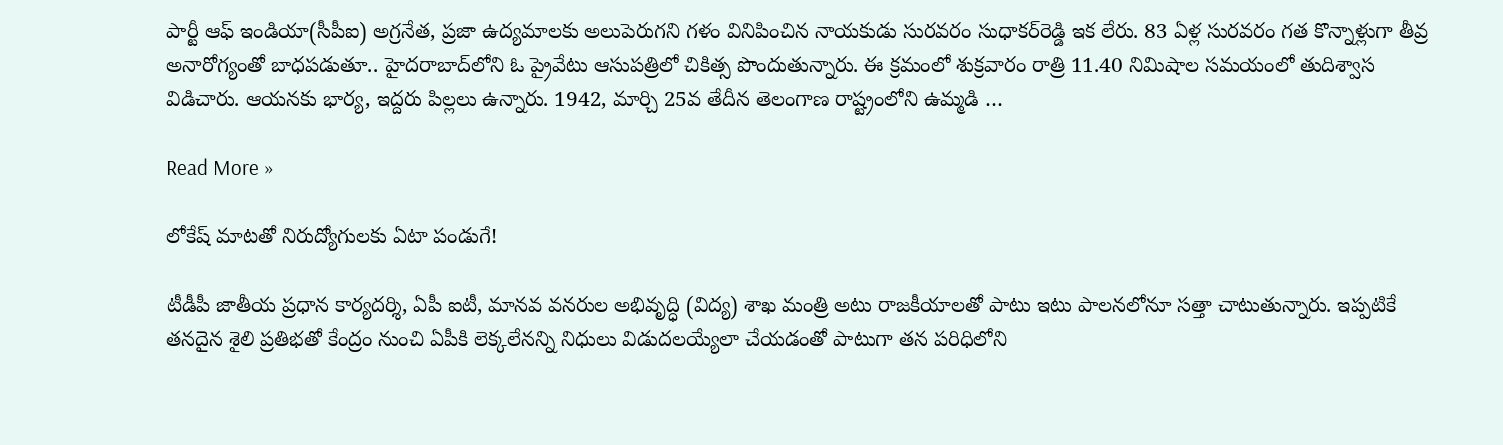పార్టీ ఆఫ్ ఇండియా(సీపీఐ) అగ్ర‌నేత‌, ప్ర‌జా ఉద్య‌మాల‌కు అలుపెరుగ‌ని గ‌ళం వినిపించిన నాయ‌కుడు సుర‌వరం సుధాక‌ర్‌రెడ్డి ఇక లేరు. 83 ఏళ్ల సుర‌వరం గ‌త కొన్నాళ్లుగా తీవ్ర అనారోగ్యంతో బాధ‌పడుతూ.. హైదరాబాద్‌లోని ఓ ప్రైవేటు ఆసుప‌త్రిలో చికిత్స పొందుతున్నారు. ఈ క్ర‌మంలో శుక్ర‌వారం రాత్రి 11.40 నిమిషాల స‌మ‌యంలో తుదిశ్వాస విడిచారు. ఆయ‌న‌కు భార్య‌, ఇద్ద‌రు పిల్ల‌లు ఉన్నారు. 1942, మార్చి 25వ తేదీన తెలంగాణ రాష్ట్రంలోని ఉమ్మడి …

Read More »

లోకేష్ మాటతో నిరుద్యోగులకు ఏటా పండుగే!

టీడీపీ జాతీయ ప్రధాన కార్యదర్శి, ఏపీ ఐటీ, మానవ వనరుల అభివృద్ధి (విద్య) శాఖ మంత్రి అటు రాజకీయాలతో పాటు ఇటు పాలనలోనూ సత్తా చాటుతున్నారు. ఇప్పటికే తనదైన శైలి ప్రతిభతో కేంద్రం నుంచి ఏపీకి లెక్కలేనన్ని నిధులు విడుదలయ్యేలా చేయడంతో పాటుగా తన పరిధిలోని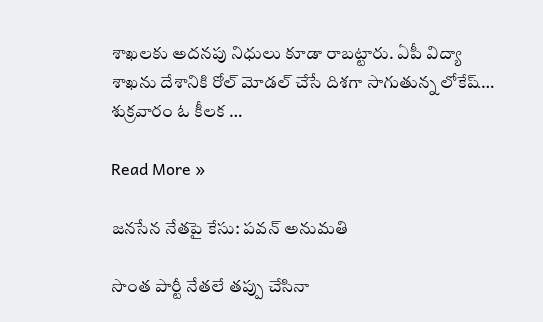శాఖలకు అదనపు నిధులు కూడా రాబట్టారు. ఏపీ విద్యా శాఖను దేశానికి రోల్ మోడల్ చేసే దిశగా సాగుతున్న లోకేష్… శుక్రవారం ఓ కీలక …

Read More »

జనసేన నేతపై కేసు: ప‌వ‌న్ అనుమతి

సొంత పార్టీ నేతలే తప్పు చేసినా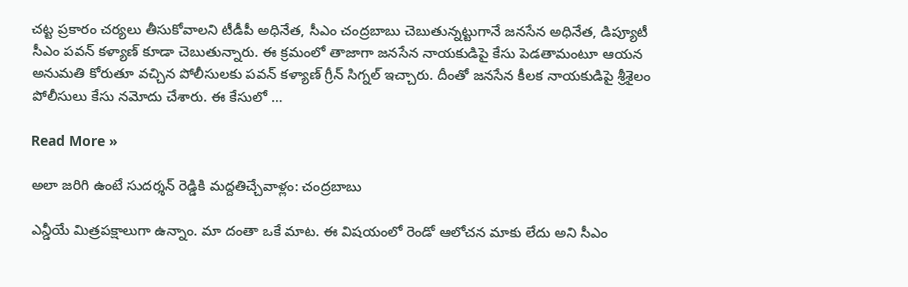చట్ట ప్రకారం చర్యలు తీసుకోవాలని టీడీపీ అధినేత, సీఎం చంద్రబాబు చెబుతున్నట్టుగానే జనసేన అధినేత, డిప్యూటీ సీఎం పవన్ కళ్యాణ్ కూడా చెబుతున్నారు. ఈ క్రమంలో తాజాగా జనసేన నాయకుడిపై కేసు పెడతామంటూ ఆయన అనుమతి కోరుతూ వచ్చిన పోలీసులకు పవన్ కళ్యాణ్ గ్రీన్ సిగ్నల్ ఇచ్చారు. దీంతో జనసేన కీలక నాయకుడిపై శ్రీశైలం పోలీసులు కేసు నమోదు చేశారు. ఈ కేసులో …

Read More »

అలా జరిగి ఉంటే సుదర్శన్ రెడ్డికి మద్దతిచ్చేవాళ్లం: చంద్రబాబు

ఎన్డీయే మిత్రపక్షాలుగా ఉన్నాం. మా దంతా ఒకే మాట. ఈ విషయంలో రెండో ఆలోచన మాకు లేదు అని సీఎం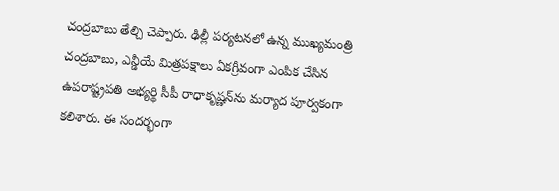చంద్రబాబు తేల్చి చెప్పారు. ఢిల్లీ పర్యటనలో ఉన్న ముఖ్యమంత్రి చంద్రబాబు, ఎన్డీయే మిత్రపక్షాలు ఏకగ్రీవంగా ఎంపిక చేసిన ఉపరాష్ట్రపతి అభ్యర్థి సీపీ రాధాకృష్ణన్‌ను మర్యాద పూర్వకంగా కలిశారు. ఈ సందర్భంగా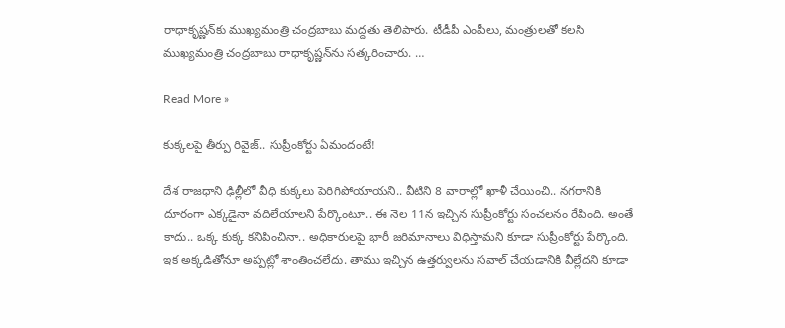రాధాకృష్ణన్‌కు ముఖ్యమంత్రి చంద్రబాబు మద్దతు తెలిపారు. టీడీపీ ఎంపీలు, మంత్రులతో కలసి ముఖ్యమంత్రి చంద్రబాబు రాధాకృష్ణన్‌ను సత్కరించారు. …

Read More »

కుక్క‌ల‌పై తీర్పు రివైజ్.. సుప్రీంకోర్టు ఏమందంటే!

దేశ రాజ‌ధాని ఢిల్లీలో వీధి కుక్క‌లు పెరిగిపోయాయ‌ని.. వీటిని 8 వారాల్లో ఖాళీ చేయించి.. న‌గ‌రానికి దూరంగా ఎక్క‌డైనా వ‌దిలేయాల‌ని పేర్కొంటూ.. ఈ నెల 11న ఇచ్చిన సుప్రీంకోర్టు సంచ‌ల‌నం రేపింది. అంతే కాదు.. ఒక్క కుక్క క‌నిపించినా.. అధికారుల‌పై భారీ జ‌రిమానాలు విధిస్తామ‌ని కూడా సుప్రీంకోర్టు పేర్కొంది. ఇక అక్క‌డితోనూ అప్ప‌ట్లో శాంతించ‌లేదు. తాము ఇచ్చిన ఉత్త‌ర్వుల‌ను స‌వాల్ చేయ‌డానికి వీల్లేద‌ని కూడా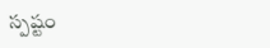స్ప‌ష్టం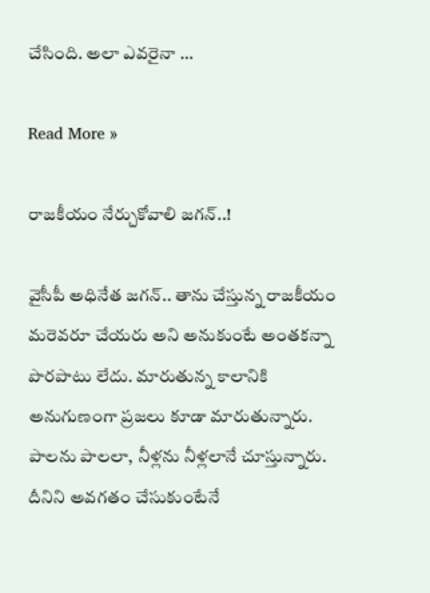చేసింది. అలా ఎవ‌రైనా …

Read More »

రాజ‌కీయం నేర్చుకోవాలి జ‌గ‌న్‌..!

వైసీపీ అధినేత జ‌గ‌న్‌.. తాను చేస్తున్న రాజ‌కీయం మ‌రెవ‌రూ చేయ‌రు అని అనుకుంటే అంత‌క‌న్నా పొర‌పాటు లేదు. మారుతున్న కాలానికి అనుగుణంగా ప్ర‌జ‌లు కూడా మారుతున్నారు. పాలను పాల‌లా, నీళ్లను నీళ్ల‌లానే చూస్తున్నారు. దీనిని అవ‌గ‌తం చేసుకుంటేనే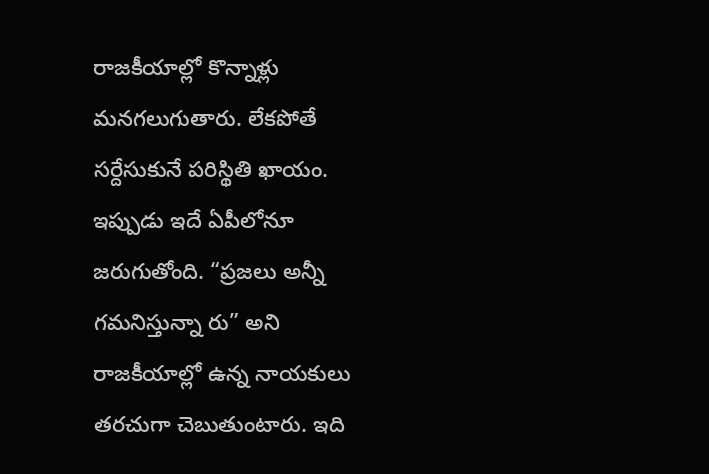రాజ‌కీయాల్లో కొన్నాళ్లు మ‌న‌గ‌లుగుతారు. లేక‌పోతే స‌ర్దేసుకునే ప‌రిస్థితి ఖాయం. ఇప్పుడు ఇదే ఏపీలోనూ జ‌రుగుతోంది. “ప్ర‌జ‌లు అన్నీ గ‌మ‌నిస్తున్నా రు” అని రాజ‌కీయాల్లో ఉన్న నాయ‌కులు త‌ర‌చుగా చెబుతుంటారు. ఇది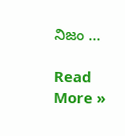నిజం …

Read More »